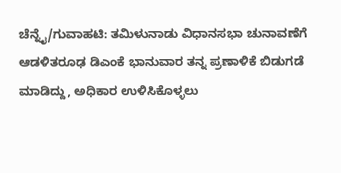ಚೆನ್ನೈ/ಗುವಾಹಟಿ: ತಮಿಳುನಾಡು ವಿಧಾನಸಭಾ ಚುನಾವಣೆಗೆ ಆಡಳಿತರೂಢ ಡಿಎಂಕೆ ಭಾನುವಾರ ತನ್ನ ಪ್ರಣಾಳಿಕೆ ಬಿಡುಗಡೆ ಮಾಡಿದ್ದು, ಅಧಿಕಾರ ಉಳಿಸಿಕೊಳ್ಳಲು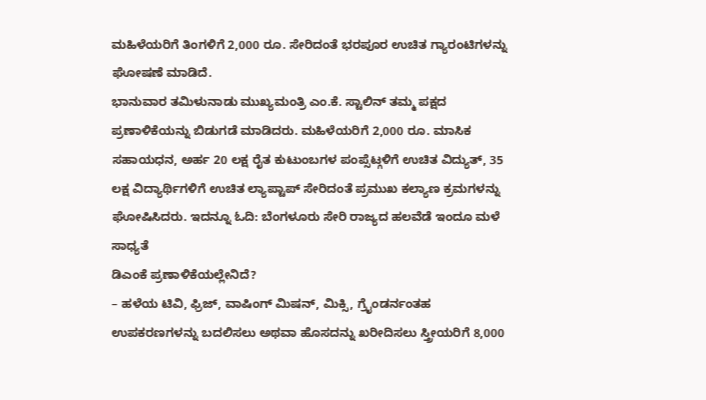ಮಹಿಳೆಯರಿಗೆ ತಿಂಗಳಿಗೆ 2,000 ರೂ. ಸೇರಿದಂತೆ ಭರಪೂರ ಉಚಿತ ಗ್ಯಾರಂಟಿಗಳನ್ನು ಘೋಷಣೆ ಮಾಡಿದೆ.
ಭಾನುವಾರ ತಮಿಳುನಾಡು ಮುಖ್ಯಮಂತ್ರಿ ಎಂ.ಕೆ. ಸ್ಟಾಲಿನ್ ತಮ್ಮ ಪಕ್ಷದ ಪ್ರಣಾಳಿಕೆಯನ್ನು ಬಿಡುಗಡೆ ಮಾಡಿದರು. ಮಹಿಳೆಯರಿಗೆ 2,000 ರೂ. ಮಾಸಿಕ ಸಹಾಯಧನ, ಅರ್ಹ 20 ಲಕ್ಷ ರೈತ ಕುಟುಂಬಗಳ ಪಂಪ್ಸೆಟ್ಗಳಿಗೆ ಉಚಿತ ವಿದ್ಯುತ್, 35 ಲಕ್ಷ ವಿದ್ಯಾರ್ಥಿಗಳಿಗೆ ಉಚಿತ ಲ್ಯಾಪ್ಟಾಪ್ ಸೇರಿದಂತೆ ಪ್ರಮುಖ ಕಲ್ಯಾಣ ಕ್ರಮಗಳನ್ನು ಘೋಷಿಸಿದರು. ಇದನ್ನೂ ಓದಿ: ಬೆಂಗಳೂರು ಸೇರಿ ರಾಜ್ಯದ ಹಲವೆಡೆ ಇಂದೂ ಮಳೆ ಸಾಧ್ಯತೆ
ಡಿಎಂಕೆ ಪ್ರಣಾಳಿಕೆಯಲ್ಲೇನಿದೆ?
– ಹಳೆಯ ಟಿವಿ, ಫ್ರಿಜ್, ವಾಷಿಂಗ್ ಮಿಷನ್, ಮಿಕ್ಸಿ, ಗ್ರೈಂಡರ್ನಂತಹ ಉಪಕರಣಗಳನ್ನು ಬದಲಿಸಲು ಅಥವಾ ಹೊಸದನ್ನು ಖರೀದಿಸಲು ಸ್ತ್ರೀಯರಿಗೆ 8,000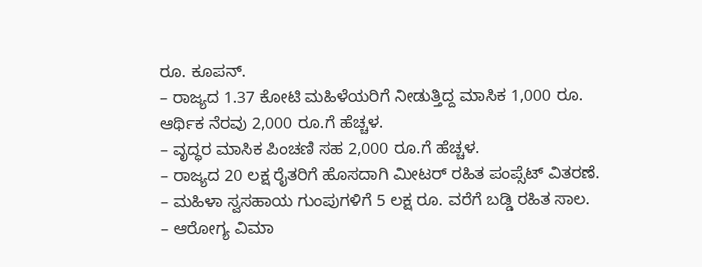ರೂ. ಕೂಪನ್.
– ರಾಜ್ಯದ 1.37 ಕೋಟಿ ಮಹಿಳೆಯರಿಗೆ ನೀಡುತ್ತಿದ್ದ ಮಾಸಿಕ 1,000 ರೂ. ಆರ್ಥಿಕ ನೆರವು 2,000 ರೂ.ಗೆ ಹೆಚ್ಚಳ.
– ವೃದ್ಧರ ಮಾಸಿಕ ಪಿಂಚಣಿ ಸಹ 2,000 ರೂ.ಗೆ ಹೆಚ್ಚಳ.
– ರಾಜ್ಯದ 20 ಲಕ್ಷ ರೈತರಿಗೆ ಹೊಸದಾಗಿ ಮೀಟರ್ ರಹಿತ ಪಂಪ್ಸೆಟ್ ವಿತರಣೆ.
– ಮಹಿಳಾ ಸ್ವಸಹಾಯ ಗುಂಪುಗಳಿಗೆ 5 ಲಕ್ಷ ರೂ. ವರೆಗೆ ಬಡ್ಡಿ ರಹಿತ ಸಾಲ.
– ಆರೋಗ್ಯ ವಿಮಾ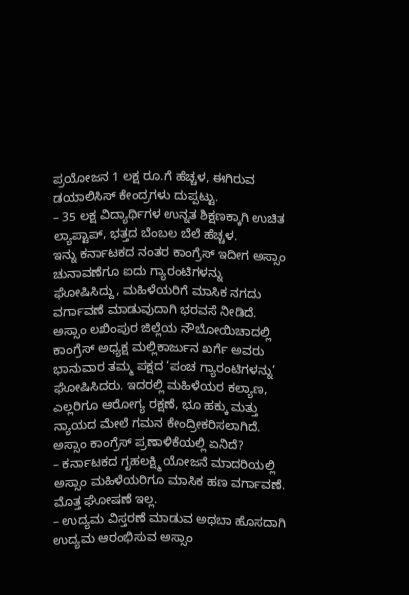ಪ್ರಯೋಜನ 1 ಲಕ್ಷ ರೂ.ಗೆ ಹೆಚ್ಚಳ, ಈಗಿರುವ ಡಯಾಲಿಸಿಸ್ ಕೇಂದ್ರಗಳು ದುಪ್ಪಟ್ಟು.
– 35 ಲಕ್ಷ ವಿದ್ಯಾರ್ಥಿಗಳ ಉನ್ನತ ಶಿಕ್ಷಣಕ್ಕಾಗಿ ಉಚಿತ ಲ್ಯಾಪ್ಟಾಪ್, ಭತ್ತದ ಬೆಂಬಲ ಬೆಲೆ ಹೆಚ್ಚಳ.
ಇನ್ನು ಕರ್ನಾಟಕದ ನಂತರ ಕಾಂಗ್ರೆಸ್ ಇದೀಗ ಅಸ್ಸಾಂ ಚುನಾವಣೆಗೂ ಐದು ಗ್ಯಾರಂಟಿಗಳನ್ನು ಘೋಷಿಸಿದ್ದು, ಮಹಿಳೆಯರಿಗೆ ಮಾಸಿಕ ನಗದು ವರ್ಗಾವಣೆ ಮಾಡುವುದಾಗಿ ಭರವಸೆ ನೀಡಿದೆ.
ಅಸ್ಸಾಂ ಲಖಿಂಪುರ ಜಿಲ್ಲೆಯ ನೌಬೋಯಿಚಾದಲ್ಲಿ ಕಾಂಗ್ರೆಸ್ ಅಧ್ಯಕ್ಷ ಮಲ್ಲಿಕಾರ್ಜುನ ಖರ್ಗೆ ಅವರು ಭಾನುವಾರ ತಮ್ಮ ಪಕ್ಷದ ‘ಪಂಚ ಗ್ಯಾರಂಟಿಗಳನ್ನು’ ಘೋಷಿಸಿದರು. ಇದರಲ್ಲಿ ಮಹಿಳೆಯರ ಕಲ್ಯಾಣ, ಎಲ್ಲರಿಗೂ ಆರೋಗ್ಯ ರಕ್ಷಣೆ, ಭೂ ಹಕ್ಕು ಮತ್ತು ನ್ಯಾಯದ ಮೇಲೆ ಗಮನ ಕೇಂದ್ರೀಕರಿಸಲಾಗಿದೆ.
ಅಸ್ಸಾಂ ಕಾಂಗ್ರೆಸ್ ಪ್ರಣಾಳಿಕೆಯಲ್ಲಿ ಏನಿದೆ?
– ಕರ್ನಾಟಕದ ಗೃಹಲಕ್ಷ್ಮಿ ಯೋಜನೆ ಮಾದರಿಯಲ್ಲಿ ಅಸ್ಸಾಂ ಮಹಿಳೆಯರಿಗೂ ಮಾಸಿಕ ಹಣ ವರ್ಗಾವಣೆ. ಮೊತ್ತ ಘೋಷಣೆ ಇಲ್ಲ.
– ಉದ್ಯಮ ವಿಸ್ತರಣೆ ಮಾಡುವ ಅಥಬಾ ಹೊಸದಾಗಿ ಉದ್ಯಮ ಆರಂಭಿಸುವ ಅಸ್ಸಾಂ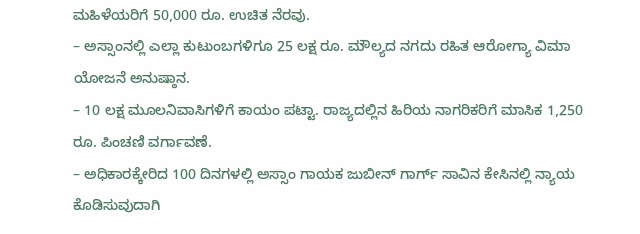ಮಹಿಳೆಯರಿಗೆ 50,000 ರೂ. ಉಚಿತ ನೆರವು.
– ಅಸ್ಸಾಂನಲ್ಲಿ ಎಲ್ಲಾ ಕುಟುಂಬಗಳಿಗೂ 25 ಲಕ್ಷ ರೂ. ಮೌಲ್ಯದ ನಗದು ರಹಿತ ಆರೋಗ್ಯಾ ವಿಮಾ ಯೋಜನೆ ಅನುಷ್ಠಾನ.
– 10 ಲಕ್ಷ ಮೂಲನಿವಾಸಿಗಳಿಗೆ ಕಾಯಂ ಪಟ್ಟಾ. ರಾಜ್ಯದಲ್ಲಿನ ಹಿರಿಯ ನಾಗರಿಕರಿಗೆ ಮಾಸಿಕ 1,250 ರೂ. ಪಿಂಚಣಿ ವರ್ಗಾವಣೆ.
– ಅಧಿಕಾರಕ್ಕೇರಿದ 100 ದಿನಗಳಲ್ಲಿ ಅಸ್ಸಾಂ ಗಾಯಕ ಜುಬೀನ್ ಗಾರ್ಗ್ ಸಾವಿನ ಕೇಸಿನಲ್ಲಿ ನ್ಯಾಯ ಕೊಡಿಸುವುದಾಗಿ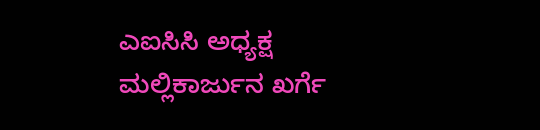ಎಐಸಿಸಿ ಅಧ್ಯಕ್ಷ ಮಲ್ಲಿಕಾರ್ಜುನ ಖರ್ಗೆ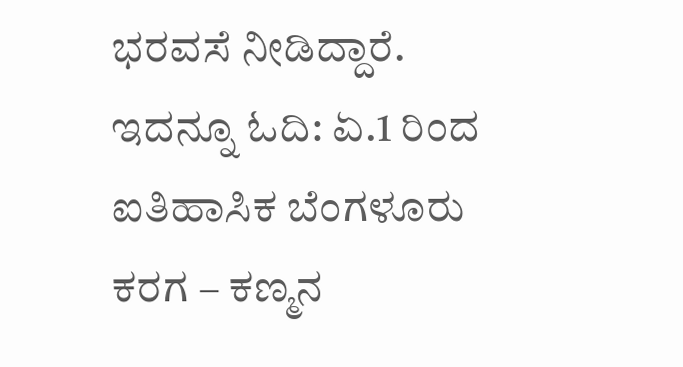ಭರವಸೆ ನೀಡಿದ್ದಾರೆ. ಇದನ್ನೂ ಓದಿ: ಏ.1 ರಿಂದ ಐತಿಹಾಸಿಕ ಬೆಂಗಳೂರು ಕರಗ – ಕಣ್ಮನ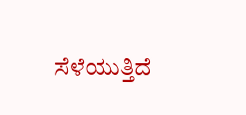ಸೆಳೆಯುತ್ತಿದೆ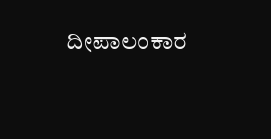ದೀಪಾಲಂಕಾರ